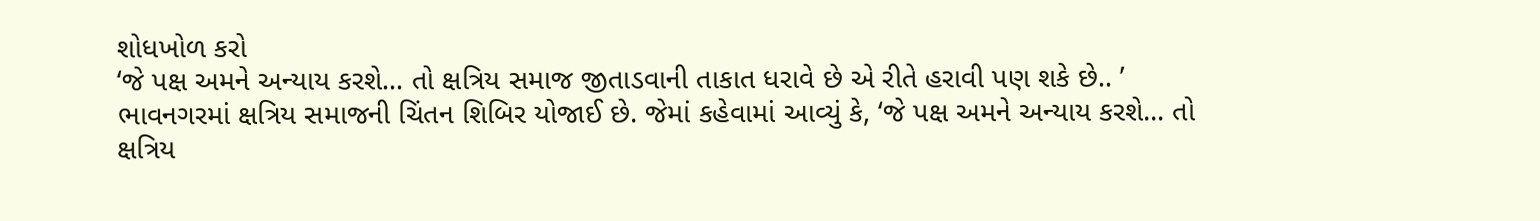શોધખોળ કરો
‘જે પક્ષ અમને અન્યાય કરશે... તો ક્ષત્રિય સમાજ જીતાડવાની તાકાત ધરાવે છે એ રીતે હરાવી પણ શકે છે.. ’
ભાવનગરમાં ક્ષત્રિય સમાજની ચિંતન શિબિર યોજાઈ છે. જેમાં કહેવામાં આવ્યું કે, ‘જે પક્ષ અમને અન્યાય કરશે... તો ક્ષત્રિય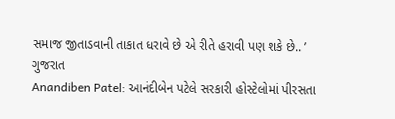સમાજ જીતાડવાની તાકાત ધરાવે છે એ રીતે હરાવી પણ શકે છે.. ’
ગુજરાત
Anandiben Patel: આનંદીબેન પટેલે સરકારી હોસ્ટેલોમાં પીરસતા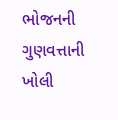ભોજનની ગુણવત્તાની ખોલી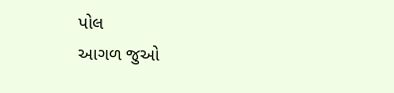પોલ
આગળ જુઓ